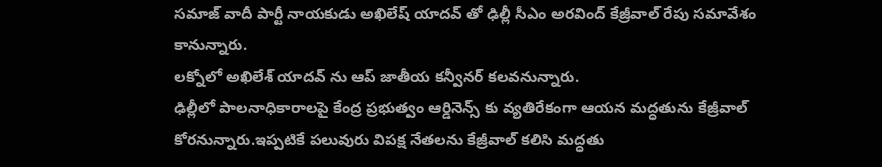సమాజ్ వాదీ పార్టీ నాయకుడు అఖిలేష్ యాదవ్ తో ఢిల్లీ సీఎం అరవింద్ కేజ్రీవాల్ రేపు సమావేశం కానున్నారు.
లక్నోలో అఖిలేశ్ యాదవ్ ను ఆప్ జాతీయ కన్వీనర్ కలవనున్నారు.
ఢిల్లీలో పాలనాధికారాలపై కేంద్ర ప్రభుత్వం ఆర్డినెన్స్ కు వ్యతిరేకంగా ఆయన మద్ధతును కేజ్రీవాల్ కోరనున్నారు.ఇప్పటికే పలువురు విపక్ష నేతలను కేజ్రీవాల్ కలిసి మద్ధతు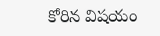కోరిన విషయం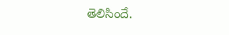తెలిసిందే.